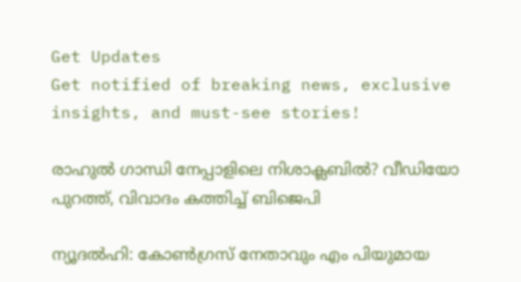Get Updates
Get notified of breaking news, exclusive insights, and must-see stories!

രാഹുല്‍ ഗാന്ധി നേപ്പാളിലെ നിശാക്ലബില്‍? വീഡിയോ പുറത്ത്, വിവാദം കത്തിച്ച് ബിജെപി

ന്യൂദല്‍ഹി: കോണ്‍ഗ്രസ് നേതാവും എം പിയുമായ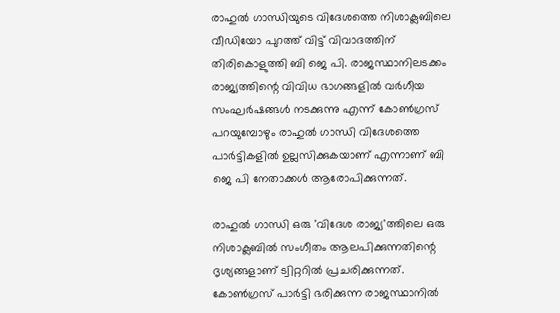രാഹുല്‍ ഗാന്ധിയുടെ വിദേശത്തെ നിശാക്ലബിലെ വീഡിയോ പുറത്ത് വിട്ട് വിവാദത്തിന് തിരികൊളുത്തി ബി ജെ പി. രാജസ്ഥാനിലടക്കം രാജ്യത്തിന്റെ വിവിധ ഭാഗങ്ങളില്‍ വര്‍ഗീയ സംഘര്‍ഷങ്ങള്‍ നടക്കുന്നു എന്ന് കോണ്‍ഗ്രസ് പറയുമ്പോഴും രാഹുല്‍ ഗാന്ധി വിദേശത്തെ പാര്‍ട്ടികളില്‍ ഉല്ലസിക്കുകയാണ് എന്നാണ് ബി ജെ പി നേതാക്കള്‍ ആരോപിക്കുന്നത്.

രാഹുല്‍ ഗാന്ധി ഒരു 'വിദേശ രാജ്യ'ത്തിലെ ഒരു നിശാക്ലബില്‍ സംഗീതം ആലപിക്കുന്നതിന്റെ ദൃശ്യങ്ങളാണ് ട്വിറ്ററില്‍ പ്രചരിക്കുന്നത്. കോണ്‍ഗ്രസ് പാര്‍ട്ടി ഭരിക്കുന്ന രാജസ്ഥാനില്‍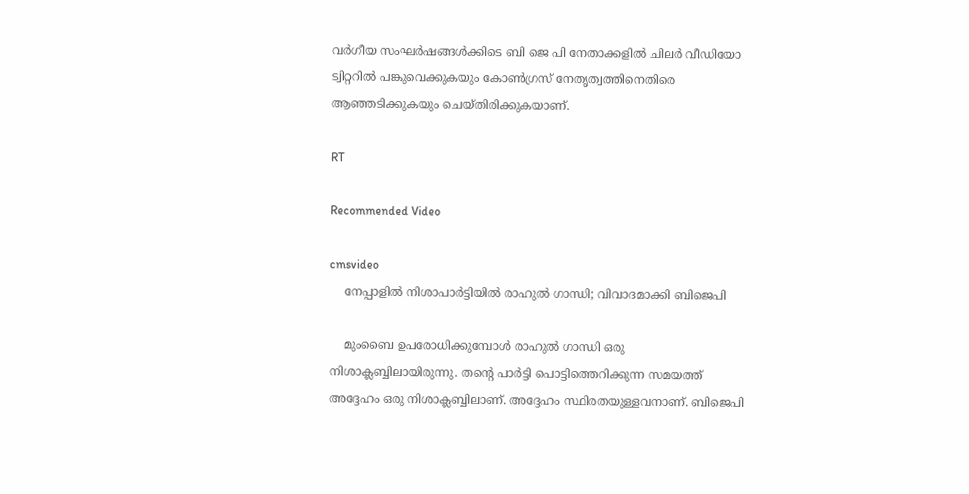വര്‍ഗീയ സംഘര്‍ഷങ്ങള്‍ക്കിടെ ബി ജെ പി നേതാക്കളില്‍ ചിലര്‍ വീഡിയോ ട്വിറ്ററില്‍ പങ്കുവെക്കുകയും കോണ്‍ഗ്രസ് നേതൃത്വത്തിനെതിരെ ആഞ്ഞടിക്കുകയും ചെയ്തിരിക്കുകയാണ്.

RT

Recommended Video

cmsvideo
    നേപ്പാളിൽ നിശാപാർട്ടിയിൽ രാഹുൽ ഗാന്ധി; വിവാദമാക്കി ബിജെപി

    മുംബൈ ഉപരോധിക്കുമ്പോള്‍ രാഹുല്‍ ഗാന്ധി ഒരു നിശാക്ലബ്ബിലായിരുന്നു. തന്റെ പാര്‍ട്ടി പൊട്ടിത്തെറിക്കുന്ന സമയത്ത് അദ്ദേഹം ഒരു നിശാക്ലബ്ബിലാണ്. അദ്ദേഹം സ്ഥിരതയുള്ളവനാണ്. ബിജെപി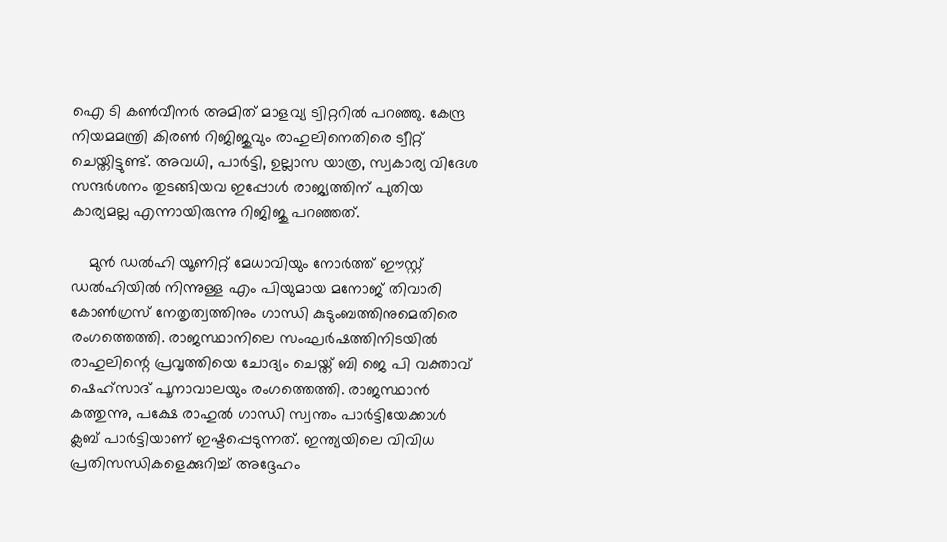ഐ ടി കണ്‍വീനര്‍ അമിത് മാളവ്യ ട്വിറ്ററില്‍ പറഞ്ഞു. കേന്ദ്ര നിയമമന്ത്രി കിരണ്‍ റിജിജുവും രാഹുലിനെതിരെ ട്വീറ്റ് ചെയ്തിട്ടുണ്ട്. അവധി, പാര്‍ട്ടി, ഉല്ലാസ യാത്ര, സ്വകാര്യ വിദേശ സന്ദര്‍ശനം തുടങ്ങിയവ ഇപ്പോള്‍ രാജ്യത്തിന് പുതിയ കാര്യമല്ല എന്നായിരുന്നു റിജിജു പറഞ്ഞത്.

    മുന്‍ ഡല്‍ഹി യൂണിറ്റ് മേധാവിയും നോര്‍ത്ത് ഈസ്റ്റ് ഡല്‍ഹിയില്‍ നിന്നുള്ള എം പിയുമായ മനോജ് തിവാരി കോണ്‍ഗ്രസ് നേതൃത്വത്തിനും ഗാന്ധി കുടുംബത്തിനുമെതിരെ രംഗത്തെത്തി. രാജസ്ഥാനിലെ സംഘര്‍ഷത്തിനിടയില്‍ രാഹുലിന്റെ പ്രവൃത്തിയെ ചോദ്യം ചെയ്ത് ബി ജെ പി വക്താവ് ഷെഹ്സാദ് പൂനാവാലയും രംഗത്തെത്തി. രാജസ്ഥാന്‍ കത്തുന്നു, പക്ഷേ രാഹുല്‍ ഗാന്ധി സ്വന്തം പാര്‍ട്ടിയേക്കാള്‍ ക്ലബ് പാര്‍ട്ടിയാണ് ഇഷ്ടപ്പെടുന്നത്. ഇന്ത്യയിലെ വിവിധ പ്രതിസന്ധികളെക്കുറിച്ച് അദ്ദേഹം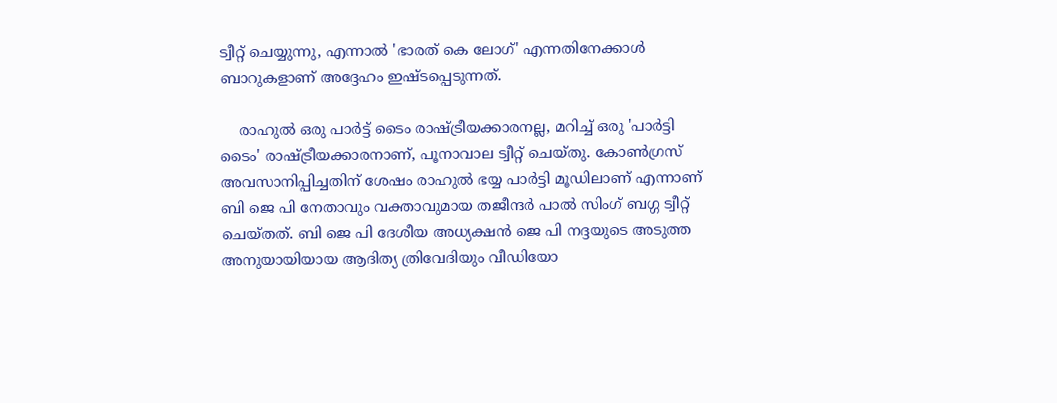ട്വീറ്റ് ചെയ്യുന്നു, എന്നാല്‍ 'ഭാരത് കെ ലോഗ്' എന്നതിനേക്കാള്‍ ബാറുകളാണ് അദ്ദേഹം ഇഷ്ടപ്പെടുന്നത്.

    രാഹുല്‍ ഒരു പാര്‍ട്ട് ടൈം രാഷ്ട്രീയക്കാരനല്ല, മറിച്ച് ഒരു 'പാര്‍ട്ടി ടൈം' രാഷ്ട്രീയക്കാരനാണ്, പൂനാവാല ട്വീറ്റ് ചെയ്തു. കോണ്‍ഗ്രസ് അവസാനിപ്പിച്ചതിന് ശേഷം രാഹുല്‍ ഭയ്യ പാര്‍ട്ടി മൂഡിലാണ് എന്നാണ് ബി ജെ പി നേതാവും വക്താവുമായ തജീന്ദര്‍ പാല്‍ സിംഗ് ബഗ്ഗ ട്വീറ്റ് ചെയ്തത്. ബി ജെ പി ദേശീയ അധ്യക്ഷന്‍ ജെ പി നദ്ദയുടെ അടുത്ത അനുയായിയായ ആദിത്യ ത്രിവേദിയും വീഡിയോ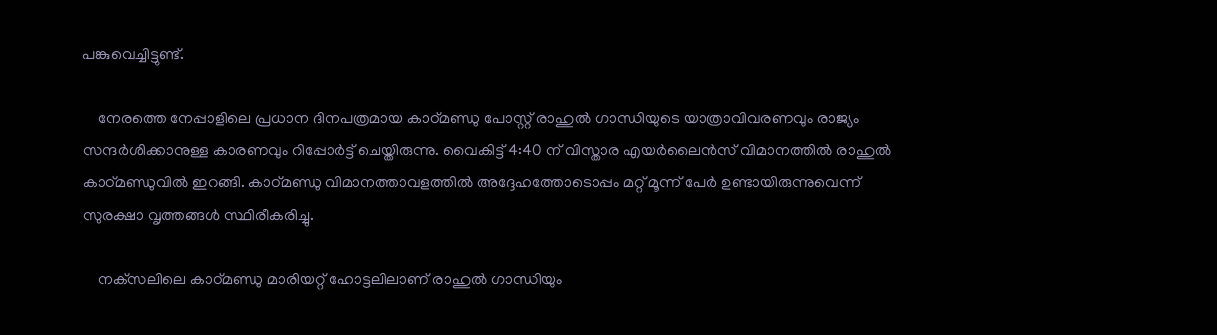പങ്കുവെച്ചിട്ടുണ്ട്.

    നേരത്തെ നേപ്പാളിലെ പ്രധാന ദിനപത്രമായ കാഠ്മണ്ഡു പോസ്റ്റ് രാഹുല്‍ ഗാന്ധിയുടെ യാത്രാവിവരണവും രാജ്യം സന്ദര്‍ശിക്കാനുള്ള കാരണവും റിപ്പോര്‍ട്ട് ചെയ്തിരുന്നു. വൈകിട്ട് 4:40 ന് വിസ്താര എയര്‍ലൈന്‍സ് വിമാനത്തില്‍ രാഹുല്‍ കാഠ്മണ്ഡുവില്‍ ഇറങ്ങി. കാഠ്മണ്ഡു വിമാനത്താവളത്തില്‍ അദ്ദേഹത്തോടൊപ്പം മറ്റ് മൂന്ന് പേര്‍ ഉണ്ടായിരുന്നുവെന്ന് സുരക്ഷാ വൃത്തങ്ങള്‍ സ്ഥിരീകരിച്ചു.

    നക്‌സലിലെ കാഠ്മണ്ഡു മാരിയറ്റ് ഹോട്ടലിലാണ് രാഹുല്‍ ഗാന്ധിയും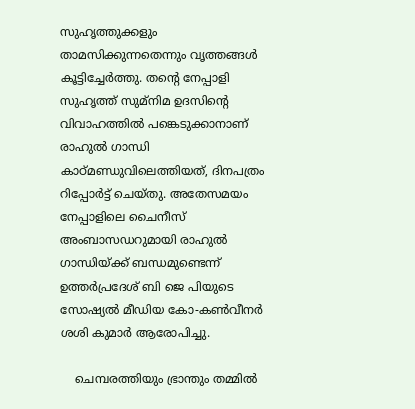സുഹൃത്തുക്കളും താമസിക്കുന്നതെന്നും വൃത്തങ്ങള്‍ കൂട്ടിച്ചേര്‍ത്തു. തന്റെ നേപ്പാളി സുഹൃത്ത് സുമ്നിമ ഉദസിന്റെ വിവാഹത്തില്‍ പങ്കെടുക്കാനാണ് രാഹുല്‍ ഗാന്ധി കാഠ്മണ്ഡുവിലെത്തിയത്, ദിനപത്രം റിപ്പോര്‍ട്ട് ചെയ്തു. അതേസമയം നേപ്പാളിലെ ചൈനീസ് അംബാസഡറുമായി രാഹുല്‍ ഗാന്ധിയ്ക്ക് ബന്ധമുണ്ടെന്ന് ഉത്തര്‍പ്രദേശ് ബി ജെ പിയുടെ സോഷ്യല്‍ മീഡിയ കോ-കണ്‍വീനര്‍ ശശി കുമാര്‍ ആരോപിച്ചു.

    ചെമ്പരത്തിയും ഭ്രാന്തും തമ്മില്‍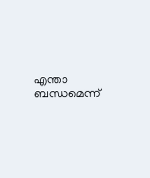എന്താ ബന്ധമെന്ന്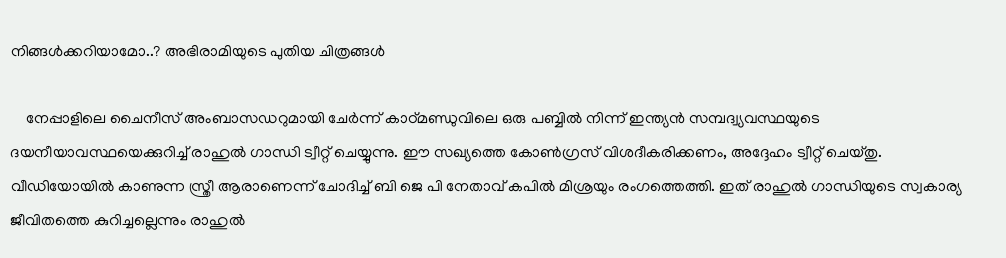നിങ്ങള്‍ക്കറിയാമോ..? അഭിരാമിയുടെ പുതിയ ചിത്രങ്ങള്‍

    നേപ്പാളിലെ ചൈനീസ് അംബാസഡറുമായി ചേര്‍ന്ന് കാഠ്മണ്ഡുവിലെ ഒരു പബ്ബില്‍ നിന്ന് ഇന്ത്യന്‍ സമ്പദ്വ്യവസ്ഥയുടെ ദയനീയാവസ്ഥയെക്കുറിച്ച് രാഹുല്‍ ഗാന്ധി ട്വീറ്റ് ചെയ്യുന്നു. ഈ സഖ്യത്തെ കോണ്‍ഗ്രസ് വിശദീകരിക്കണം, അദ്ദേഹം ട്വീറ്റ് ചെയ്തു. വീഡിയോയില്‍ കാണുന്ന സ്ത്രീ ആരാണെന്ന് ചോദിച്ച് ബി ജെ പി നേതാവ് കപില്‍ മിശ്രയും രംഗത്തെത്തി. ഇത് രാഹുല്‍ ഗാന്ധിയുടെ സ്വകാര്യ ജീവിതത്തെ കുറിച്ചല്ലെന്നും രാഹുല്‍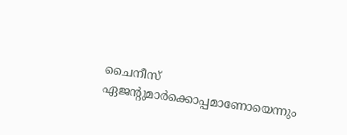ചൈനീസ് ഏജന്റുമാര്‍ക്കൊപ്പമാണോയെന്നും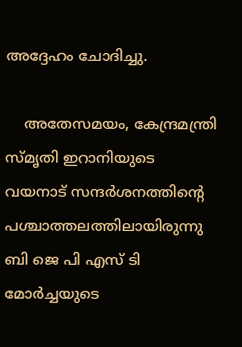അദ്ദേഹം ചോദിച്ചു.

    അതേസമയം, കേന്ദ്രമന്ത്രി സ്മൃതി ഇറാനിയുടെ വയനാട് സന്ദര്‍ശനത്തിന്റെ പശ്ചാത്തലത്തിലായിരുന്നു ബി ജെ പി എസ് ടി മോര്‍ച്ചയുടെ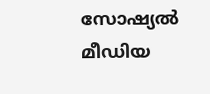സോഷ്യല്‍ മീഡിയ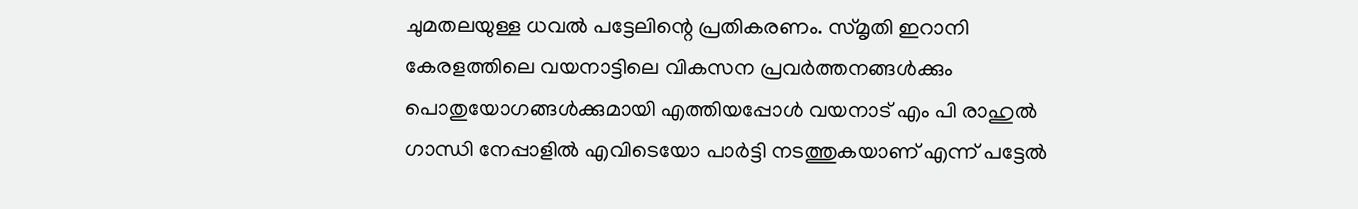ചുമതലയുള്ള ധവല്‍ പട്ടേലിന്റെ പ്രതികരണം. സ്മൃതി ഇറാനി കേരളത്തിലെ വയനാട്ടിലെ വികസന പ്രവര്‍ത്തനങ്ങള്‍ക്കും പൊതുയോഗങ്ങള്‍ക്കുമായി എത്തിയപ്പോള്‍ വയനാട് എം പി രാഹുല്‍ ഗാന്ധി നേപ്പാളില്‍ എവിടെയോ പാര്‍ട്ടി നടത്തുകയാണ് എന്ന് പട്ടേല്‍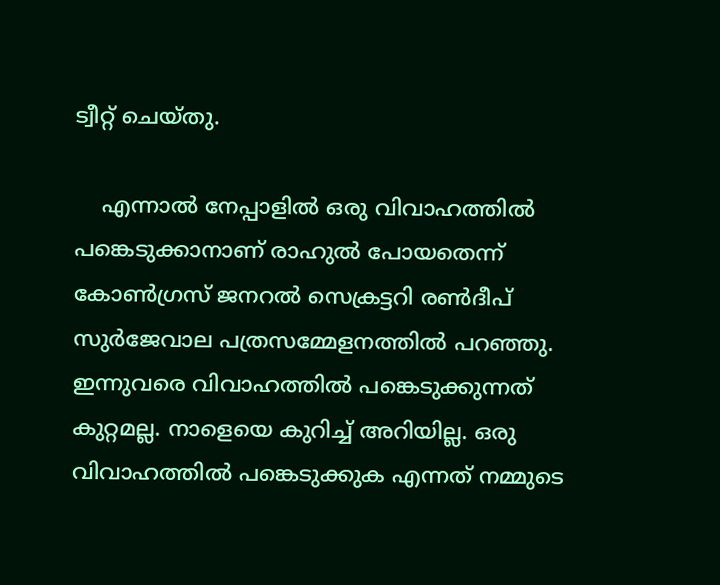ട്വീറ്റ് ചെയ്തു.

    എന്നാല്‍ നേപ്പാളില്‍ ഒരു വിവാഹത്തില്‍ പങ്കെടുക്കാനാണ് രാഹുല്‍ പോയതെന്ന് കോണ്‍ഗ്രസ് ജനറല്‍ സെക്രട്ടറി രണ്‍ദീപ് സുര്‍ജേവാല പത്രസമ്മേളനത്തില്‍ പറഞ്ഞു. ഇന്നുവരെ വിവാഹത്തില്‍ പങ്കെടുക്കുന്നത് കുറ്റമല്ല. നാളെയെ കുറിച്ച് അറിയില്ല. ഒരു വിവാഹത്തില്‍ പങ്കെടുക്കുക എന്നത് നമ്മുടെ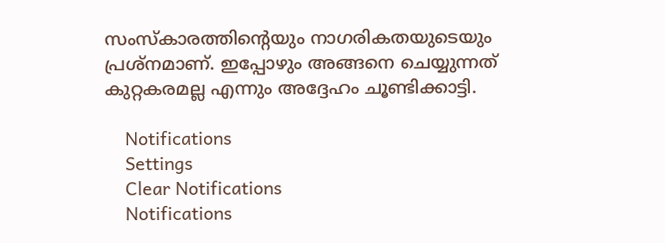സംസ്‌കാരത്തിന്റെയും നാഗരികതയുടെയും പ്രശ്‌നമാണ്. ഇപ്പോഴും അങ്ങനെ ചെയ്യുന്നത് കുറ്റകരമല്ല എന്നും അദ്ദേഹം ചൂണ്ടിക്കാട്ടി.

    Notifications
    Settings
    Clear Notifications
    Notifications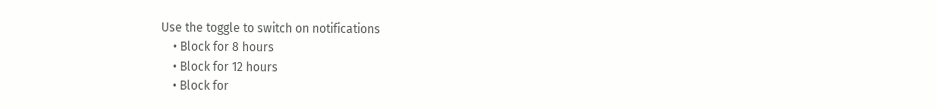Use the toggle to switch on notifications
    • Block for 8 hours
    • Block for 12 hours
    • Block for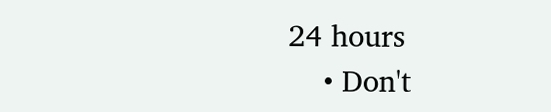24 hours
    • Don't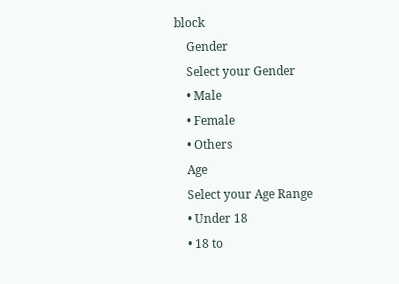block
    Gender
    Select your Gender
    • Male
    • Female
    • Others
    Age
    Select your Age Range
    • Under 18
    • 18 to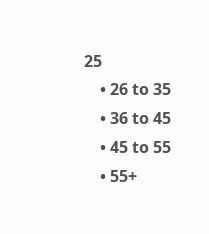25
    • 26 to 35
    • 36 to 45
    • 45 to 55
    • 55+